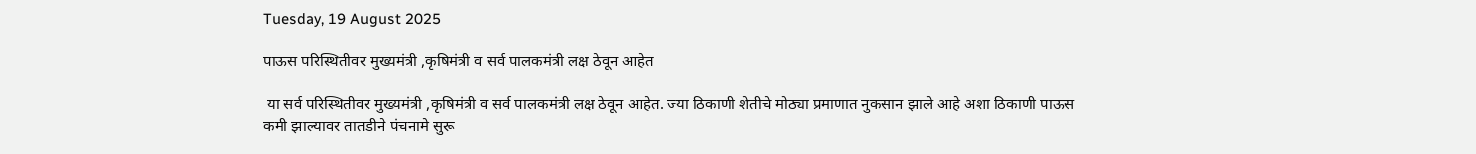Tuesday, 19 August 2025

पाऊस परिस्थितीवर मुख्यमंत्री ,कृषिमंत्री व सर्व पालकमंत्री लक्ष ठेवून आहेत

 या सर्व परिस्थितीवर मुख्यमंत्री ,कृषिमंत्री व सर्व पालकमंत्री लक्ष ठेवून आहेत. ज्या ठिकाणी शेतीचे मोठ्या प्रमाणात नुकसान झाले आहे अशा ठिकाणी पाऊस कमी झाल्यावर तातडीने पंचनामे सुरू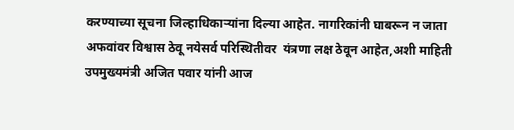करण्याच्या सूचना जिल्हाधिकाऱ्यांना दिल्या आहेत. नागरिकांनी घाबरून न जाता अफवांवर विश्वास ठेवू नयेसर्व परिस्थितीवर  यंत्रणा लक्ष ठेवून आहेत,अशी माहिती उपमुख्यमंत्री अजित पवार यांनी आज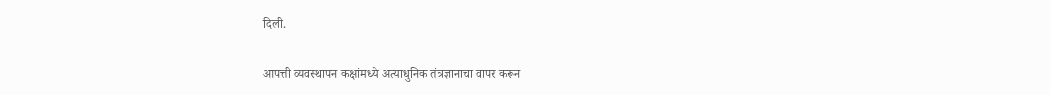दिली.

आपत्ती व्यवस्थापन कक्षांमध्ये अत्याधुनिक तंत्रज्ञानाचा वापर करून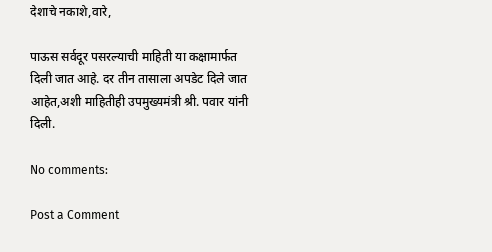देशाचे नकाशे,वारे,

पाऊस सर्वदूर पसरल्याची माहिती या कक्षामार्फत दिली जात आहे. दर तीन तासाला अपडेट दिले जात आहेत,अशी माहितीही उपमुख्यमंत्री श्री. पवार यांनी दिली.

No comments:

Post a Comment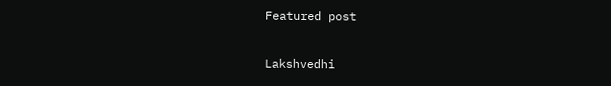Featured post

Lakshvedhi